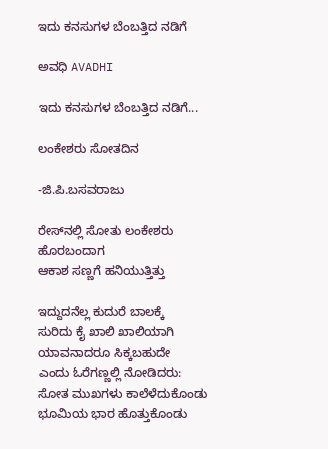ಇದು ಕನಸುಗಳ ಬೆಂಬತ್ತಿದ ನಡಿಗೆ‍

ಅವಧಿ AVADHI

ಇದು ಕನಸುಗಳ ಬೆಂಬತ್ತಿದ ನಡಿಗೆ...

ಲಂಕೇಶರು ಸೋತದಿನ

-ಜಿ.ಪಿ.ಬಸವರಾಜು

ರೇಸ್‌ನಲ್ಲಿ ಸೋತು ಲಂಕೇಶರು
ಹೊರಬಂದಾಗ
ಆಕಾಶ ಸಣ್ಣಗೆ ಹನಿಯುತ್ತಿತ್ತು

ಇದ್ದುದನೆಲ್ಲ ಕುದುರೆ ಬಾಲಕ್ಕೆ
ಸುರಿದು ಕೈ ಖಾಲಿ ಖಾಲಿಯಾಗಿ
ಯಾವನಾದರೂ ಸಿಕ್ಕಬಹುದೇ
ಎಂದು ಓರೆಗಣ್ಣಲ್ಲಿ ನೋಡಿದರು:
ಸೋತ ಮುಖಗಳು ಕಾಲೆಳೆದುಕೊಂಡು
ಭೂಮಿಯ ಭಾರ ಹೊತ್ತುಕೊಂಡು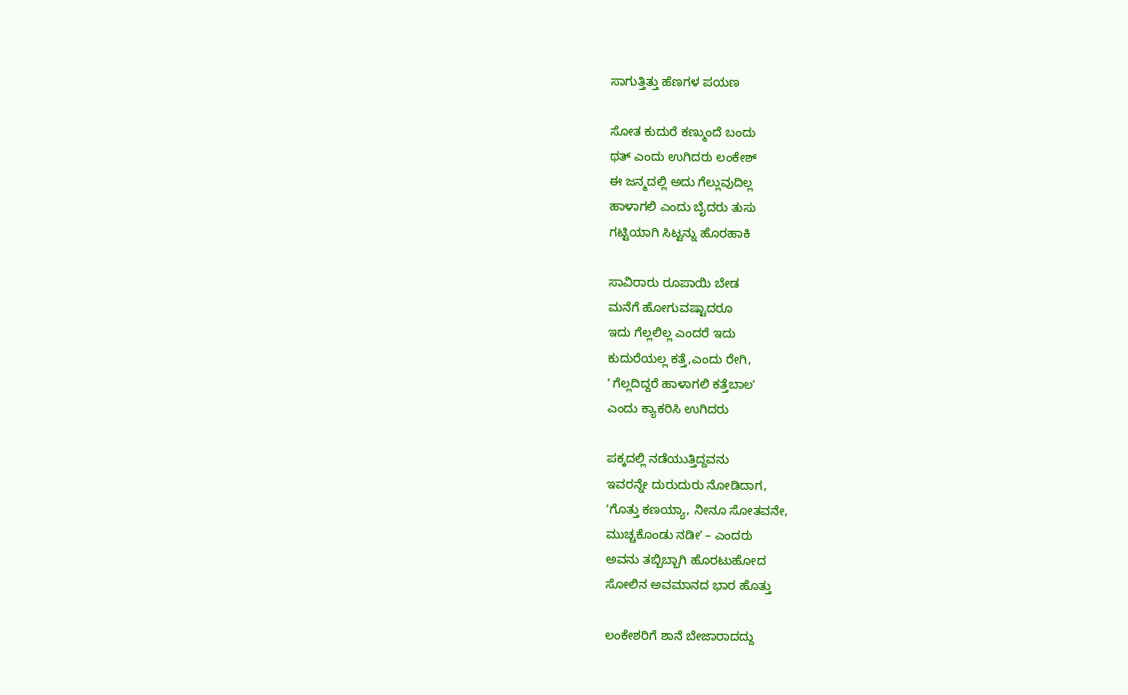ಸಾಗುತ್ತಿತ್ತು ಹೆಣಗಳ ಪಯಣ

ಸೋತ ಕುದುರೆ ಕಣ್ಮುಂದೆ ಬಂದು
ಥತ್‌ ಎಂದು ಉಗಿದರು ಲಂಕೇಶ್‌
ಈ ಜನ್ಮದಲ್ಲಿ ಅದು ಗೆಲ್ಲುವುದಿಲ್ಲ
ಹಾಳಾಗಲಿ ಎಂದು ಬೈದರು ತುಸು
ಗಟ್ಟಿಯಾಗಿ ಸಿಟ್ಟನ್ನು ಹೊರಹಾಕಿ

ಸಾವಿರಾರು ರೂಪಾಯಿ ಬೇಡ
ಮನೆಗೆ ಹೋಗುವಷ್ಟಾದರೂ
ಇದು ಗೆಲ್ಲಲಿಲ್ಲ ಎಂದರೆ ಇದು
ಕುದುರೆಯಲ್ಲ ಕತ್ತೆ,ಎಂದು ರೇಗಿ,
ʼ ಗೆಲ್ಲದಿದ್ದರೆ ಹಾಳಾಗಲಿ ಕತ್ತೆಬಾಲʼ
ಎಂದು ಕ್ಯಾಕರಿಸಿ ಉಗಿದರು

ಪಕ್ಕದಲ್ಲಿ ನಡೆಯುತ್ತಿದ್ದವನು
ಇವರನ್ನೇ ದುರುದುರು ನೋಡಿದಾಗ,
ʼಗೊತ್ತು ಕಣಯ್ಯಾ, ನೀನೂ ಸೋತವನೇ,
ಮುಚ್ಚಕೊಂಡು ನಡೀʼ – ಎಂದರು
ಅವನು ತಬ್ಬಿಬ್ಬಾಗಿ ಹೊರಟುಹೋದ
ಸೋಲಿನ ಅವಮಾನದ ಭಾರ ಹೊತ್ತು

ಲಂಕೇಶರಿಗೆ ಶಾನೆ ಬೇಜಾರಾದದ್ದು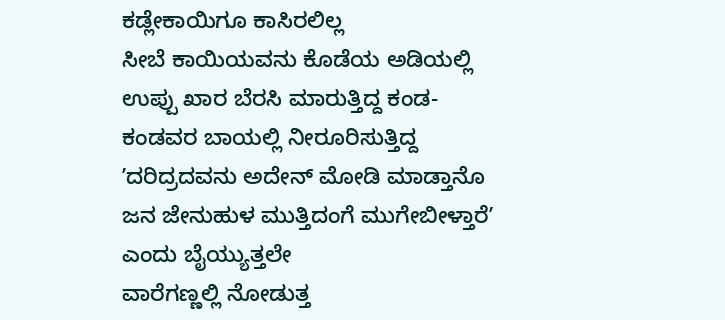ಕಡ್ಲೇಕಾಯಿಗೂ ಕಾಸಿರಲಿಲ್ಲ
ಸೀಬೆ ಕಾಯಿಯವನು ಕೊಡೆಯ ಅಡಿಯಲ್ಲಿ
ಉಪ್ಪು ಖಾರ ಬೆರಸಿ ಮಾರುತ್ತಿದ್ದ ಕಂಡ-
ಕಂಡವರ ಬಾಯಲ್ಲಿ ನೀರೂರಿಸುತ್ತಿದ್ದ
ʼದರಿದ್ರದವನು ಅದೇನ್‌ ಮೋಡಿ ಮಾಡ್ತಾನೊ
ಜನ ಜೇನುಹುಳ ಮುತ್ತಿದಂಗೆ ಮುಗೇಬೀಳ್ತಾರೆʼ
ಎಂದು ಬೈಯ್ಯುತ್ತಲೇ
ವಾರೆಗಣ್ಣಲ್ಲಿ ನೋಡುತ್ತ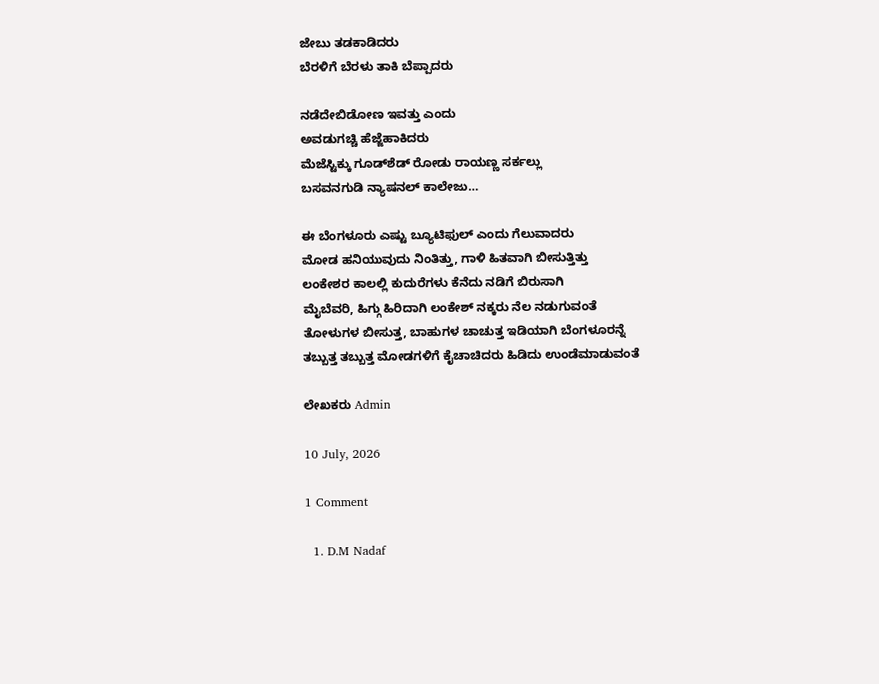ಜೇಬು ತಡಕಾಡಿದರು
ಬೆರಳಿಗೆ ಬೆರಳು ತಾಕಿ ಬೆಪ್ಪಾದರು

ನಡೆದೇಬಿಡೋಣ ಇವತ್ತು ಎಂದು
ಅವಡುಗಚ್ಚಿ ಹೆಜ್ಜೆಹಾಕಿದರು
ಮೆಜೆಸ್ಟಿಕ್ಕು ಗೂಡ್‌ಶೆಡ್‌ ರೋಡು ರಾಯಣ್ಣ ಸರ್ಕಲ್ಲು
ಬಸವನಗುಡಿ ನ್ಯಾಷನಲ್‌ ಕಾಲೇಜು…

ಈ ಬೆಂಗಳೂರು ಎಷ್ಟು ಬ್ಯೂಟಿಫುಲ್‌ ಎಂದು ಗೆಲುವಾದರು
ಮೋಡ ಹನಿಯುವುದು ನಿಂತಿತ್ತು, ಗಾಳಿ ಹಿತವಾಗಿ ಬೀಸುತ್ತಿತ್ತು
ಲಂಕೇಶರ ಕಾಲಲ್ಲಿ ಕುದುರೆಗಳು ಕೆನೆದು ನಡಿಗೆ ಬಿರುಸಾಗಿ
ಮೈಬೆವರಿ, ಹಿಗ್ಗು ಹಿರಿದಾಗಿ ಲಂಕೇಶ್‌ ನಕ್ಕರು ನೆಲ ನಡುಗುವಂತೆ
ತೋಳುಗಳ ಬೀಸುತ್ತ, ಬಾಹುಗಳ ಚಾಚುತ್ತ ಇಡಿಯಾಗಿ ಬೆಂಗಳೂರನ್ನೆ
ತಬ್ಬುತ್ತ ತಬ್ಬುತ್ತ ಮೋಡಗಳಿಗೆ ಕೈಚಾಚಿದರು ಹಿಡಿದು ಉಂಡೆಮಾಡುವಂತೆ

ಲೇಖಕರು Admin

10 July, 2026

1 Comment

  1. D.M Nadaf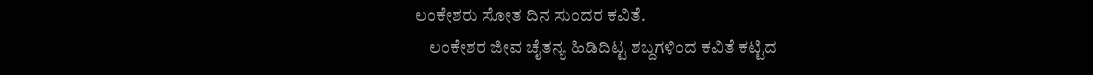ಲಂಕೇಶರು ಸೋತ ದಿನ ಸುಂದರ ಕವಿತೆ.
    ಲಂಕೇಶರ ಜೀವ ಚೈತನ್ಯ ಹಿಡಿದಿಟ್ಟ ಶಬ್ದಗಳಿಂದ ಕವಿತೆ ಕಟ್ಟಿದ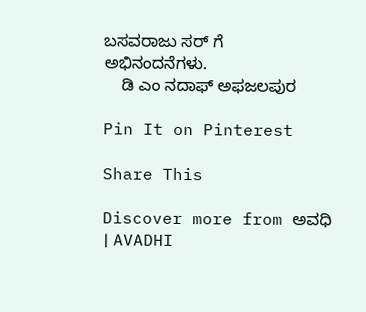ಬಸವರಾಜು ಸರ್ ಗೆ ಅಭಿನಂದನೆಗಳು.
    ಡಿ ಎಂ ನದಾಫ್ ಅಫಜಲಪುರ

Pin It on Pinterest

Share This

Discover more from ಅವಧಿ । AVADHI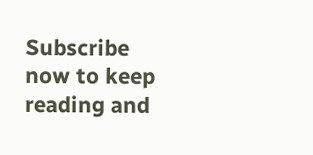Subscribe now to keep reading and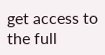get access to the full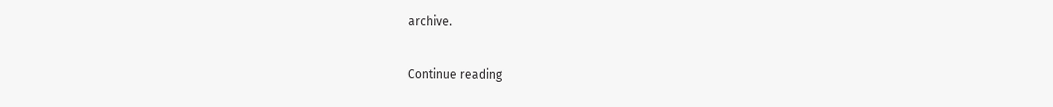archive.

Continue reading